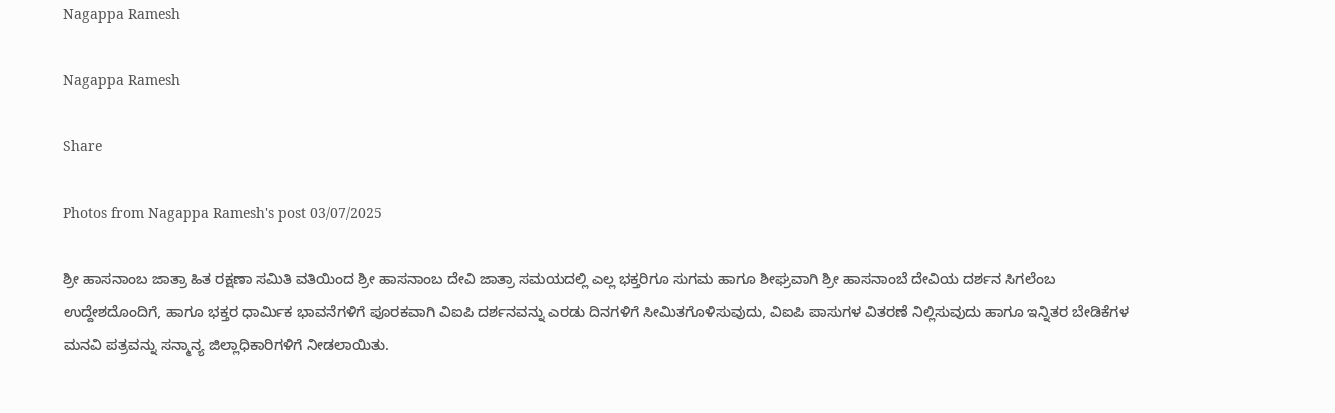Nagappa Ramesh

Nagappa Ramesh

Share

Photos from Nagappa Ramesh's post 03/07/2025

ಶ್ರೀ ಹಾಸನಾಂಬ ಜಾತ್ರಾ ಹಿತ ರಕ್ಷಣಾ ಸಮಿತಿ ವತಿಯಿಂದ ಶ್ರೀ ಹಾಸನಾಂಬ ದೇವಿ ಜಾತ್ರಾ ಸಮಯದಲ್ಲಿ ಎಲ್ಲ ಭಕ್ತರಿಗೂ ಸುಗಮ ಹಾಗೂ ಶೀಘ್ರವಾಗಿ ಶ್ರೀ ಹಾಸನಾಂಬೆ ದೇವಿಯ ದರ್ಶನ ಸಿಗಲೆಂಬ ಉದ್ದೇಶದೊಂದಿಗೆ, ಹಾಗೂ ಭಕ್ತರ ಧಾರ್ಮಿಕ ಭಾವನೆಗಳಿಗೆ ಪೂರಕವಾಗಿ ವಿಐಪಿ ದರ್ಶನವನ್ನು ಎರಡು ದಿನಗಳಿಗೆ ಸೀಮಿತಗೊಳಿಸುವುದು, ವಿಐಪಿ ಪಾಸುಗಳ ವಿತರಣೆ ನಿಲ್ಲಿಸುವುದು ಹಾಗೂ ಇನ್ನಿತರ ಬೇಡಿಕೆಗಳ ಮನವಿ ಪತ್ರವನ್ನು ಸನ್ಮಾನ್ಯ ಜಿಲ್ಲಾಧಿಕಾರಿಗಳಿಗೆ ನೀಡಲಾಯಿತು.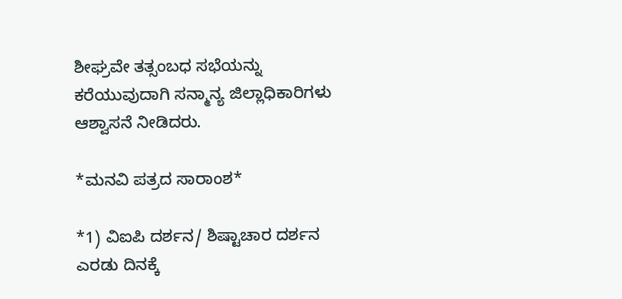ಶೀಘ್ರವೇ ತತ್ಸಂಬಧ ಸಭೆಯನ್ನು ಕರೆಯುವುದಾಗಿ ಸನ್ಮಾನ್ಯ ಜಿಲ್ಲಾಧಿಕಾರಿಗಳು ಆಶ್ವಾಸನೆ ನೀಡಿದರು.

*ಮನವಿ ಪತ್ರದ ಸಾರಾಂಶ*

*1) ವಿಐಪಿ ದರ್ಶನ/ ಶಿಷ್ಟಾಚಾರ ದರ್ಶನ ಎರಡು ದಿನಕ್ಕೆ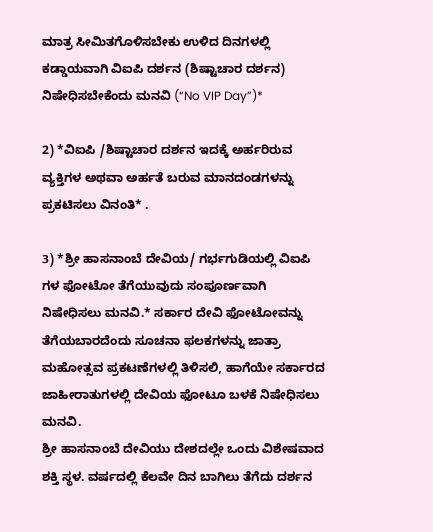ಮಾತ್ರ ಸೀಮಿತಗೊಳಿಸಬೇಕು ಉಳಿದ ದಿನಗಳಲ್ಲಿ ಕಡ್ಡಾಯವಾಗಿ ವಿಐಪಿ ದರ್ಶನ (ಶಿಷ್ಟಾಚಾರ ದರ್ಶನ) ನಿಷೇಧಿಸಬೇಕೆಂದು ಮನವಿ (“No VIP Day”)*

2) *ವಿಐಪಿ /ಶಿಷ್ಟಾಚಾರ ದರ್ಶನ ಇದಕ್ಕೆ ಅರ್ಹರಿರುವ ವ್ಯಕ್ತಿಗಳ ಅಥವಾ ಅರ್ಹತೆ ಬರುವ ಮಾನದಂಡಗಳನ್ನು ಪ್ರಕಟಿಸಲು ವಿನಂತಿ* .

3) *ಶ್ರೀ ಹಾಸನಾಂಬೆ ದೇವಿಯ/ ಗರ್ಭಗುಡಿಯಲ್ಲಿ ವಿಐಪಿ ಗಳ ಫೋಟೋ ತೆಗೆಯುವುದು ಸಂಪೂರ್ಣವಾಗಿ ನಿಷೇಧಿಸಲು ಮನವಿ.* ಸರ್ಕಾರ ದೇವಿ ಫೋಟೋವನ್ನು ತೆಗೆಯಬಾರದೆಂದು ಸೂಚನಾ ಫಲಕಗಳನ್ನು ಜಾತ್ರಾ ಮಹೋತ್ಸವ ಪ್ರಕಟಣೆಗಳಲ್ಲಿ ತಿಳಿಸಲಿ, ಹಾಗೆಯೇ ಸರ್ಕಾರದ ಜಾಹೀರಾತುಗಳಲ್ಲಿ ದೇವಿಯ ಫೋಟೂ ಬಳಕೆ ನಿಷೇಧಿಸಲು ಮನವಿ.
ಶ್ರೀ ಹಾಸನಾಂಬೆ ದೇವಿಯು ದೇಶದಲ್ಲೇ ಒಂದು ವಿಶೇಷವಾದ ಶಕ್ತಿ ಸ್ಥಳ. ವರ್ಷದಲ್ಲಿ ಕೆಲವೇ ದಿನ ಬಾಗಿಲು ತೆಗೆದು ದರ್ಶನ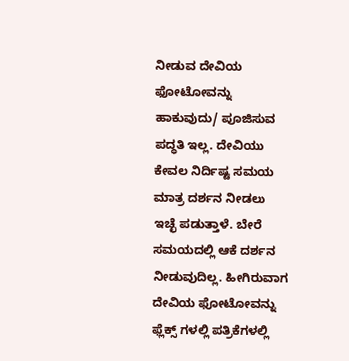ನೀಡುವ ದೇವಿಯ ಫೋಟೋವನ್ನು ಹಾಕುವುದು/ ಪೂಜಿಸುವ ಪದ್ಧತಿ ಇಲ್ಲ. ದೇವಿಯು ಕೇವಲ ನಿರ್ದಿಷ್ಟ ಸಮಯ ಮಾತ್ರ ದರ್ಶನ ನೀಡಲು ಇಚ್ಛೆ ಪಡುತ್ತಾಳೆ. ಬೇರೆ ಸಮಯದಲ್ಲಿ ಆಕೆ ದರ್ಶನ ನೀಡುವುದಿಲ್ಲ. ಹೀಗಿರುವಾಗ ದೇವಿಯ ಫೋಟೋವನ್ನು ಫ್ಲೆಕ್ಸ್ ಗಳಲ್ಲಿ ಪತ್ರಿಕೆಗಳಲ್ಲಿ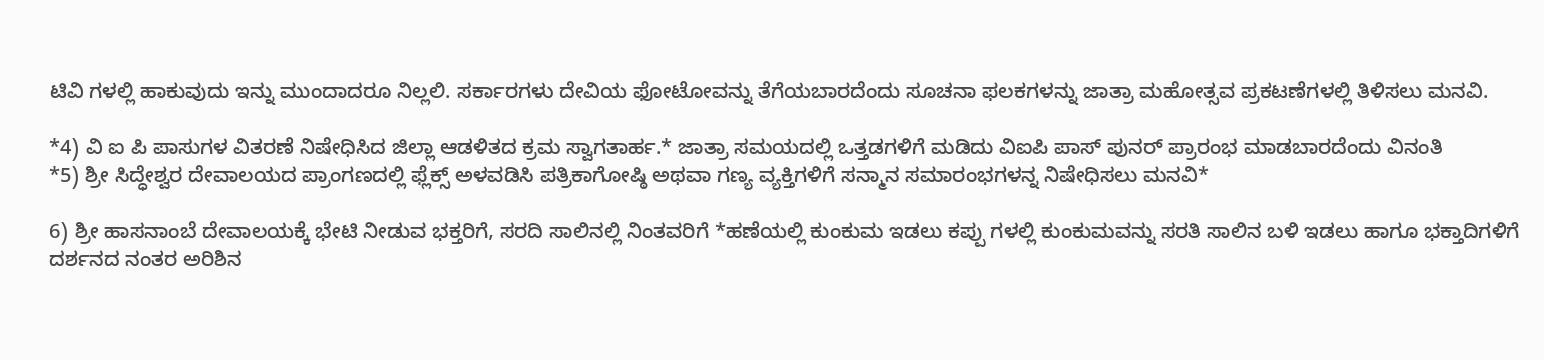ಟಿವಿ ಗಳಲ್ಲಿ ಹಾಕುವುದು ಇನ್ನು ಮುಂದಾದರೂ ನಿಲ್ಲಲಿ. ಸರ್ಕಾರಗಳು ದೇವಿಯ ಫೋಟೋವನ್ನು ತೆಗೆಯಬಾರದೆಂದು ಸೂಚನಾ ಫಲಕಗಳನ್ನು ಜಾತ್ರಾ ಮಹೋತ್ಸವ ಪ್ರಕಟಣೆಗಳಲ್ಲಿ ತಿಳಿಸಲು ಮನವಿ.

*4) ವಿ ಐ ಪಿ ಪಾಸುಗಳ ವಿತರಣೆ ನಿಷೇಧಿಸಿದ ಜಿಲ್ಲಾ ಆಡಳಿತದ ಕ್ರಮ ಸ್ವಾಗತಾರ್ಹ.* ಜಾತ್ರಾ ಸಮಯದಲ್ಲಿ ಒತ್ತಡಗಳಿಗೆ ಮಡಿದು ವಿಐಪಿ ಪಾಸ್ ಪುನರ್ ಪ್ರಾರಂಭ ಮಾಡಬಾರದೆಂದು ವಿನಂತಿ
*5) ಶ್ರೀ ಸಿದ್ಧೇಶ್ವರ ದೇವಾಲಯದ ಪ್ರಾಂಗಣದಲ್ಲಿ ಫ್ಲೆಕ್ಸ್ ಅಳವಡಿಸಿ ಪತ್ರಿಕಾಗೋಷ್ಠಿ ಅಥವಾ ಗಣ್ಯ ವ್ಯಕ್ತಿಗಳಿಗೆ ಸನ್ಮಾನ ಸಮಾರಂಭಗಳನ್ನ ನಿಷೇಧಿಸಲು ಮನವಿ*

6) ಶ್ರೀ ಹಾಸನಾಂಬೆ ದೇವಾಲಯಕ್ಕೆ ಭೇಟಿ ನೀಡುವ ಭಕ್ತರಿಗೆ, ಸರದಿ ಸಾಲಿನಲ್ಲಿ ನಿಂತವರಿಗೆ *ಹಣೆಯಲ್ಲಿ ಕುಂಕುಮ ಇಡಲು ಕಪ್ಪು ಗಳಲ್ಲಿ ಕುಂಕುಮವನ್ನು ಸರತಿ ಸಾಲಿನ ಬಳಿ ಇಡಲು ಹಾಗೂ ಭಕ್ತಾದಿಗಳಿಗೆ ದರ್ಶನದ ನಂತರ ಅರಿಶಿನ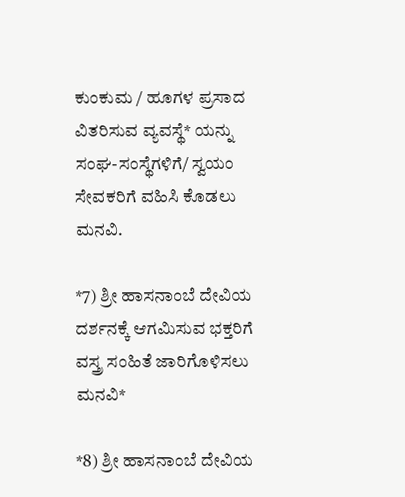ಕುಂಕುಮ / ಹೂಗಳ ಪ್ರಸಾದ ವಿತರಿಸುವ ವ್ಯವಸ್ಥೆ* ಯನ್ನು ಸಂಘ-ಸಂಸ್ಥೆಗಳಿಗೆ/ ಸ್ವಯಂ ಸೇವಕರಿಗೆ ವಹಿಸಿ ಕೊಡಲು ಮನವಿ.

*7) ಶ್ರೀ ಹಾಸನಾಂಬೆ ದೇವಿಯ ದರ್ಶನಕ್ಕೆ ಆಗಮಿಸುವ ಭಕ್ತರಿಗೆ ವಸ್ತ್ರ ಸಂಹಿತೆ ಜಾರಿಗೊಳಿಸಲು ಮನವಿ*

*8) ಶ್ರೀ ಹಾಸನಾಂಬೆ ದೇವಿಯ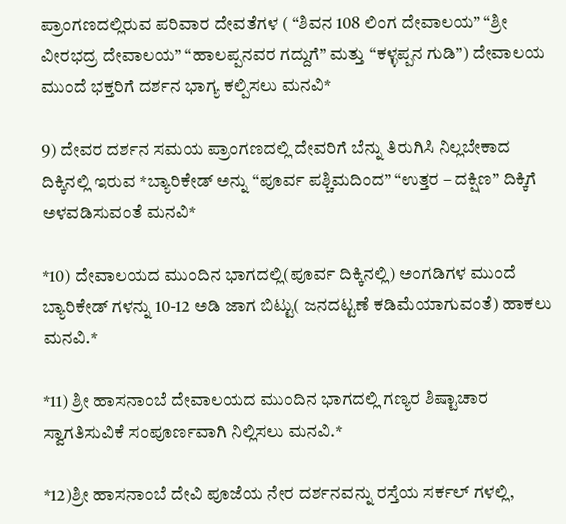ಪ್ರಾಂಗಣದಲ್ಲಿರುವ ಪರಿವಾರ ದೇವತೆಗಳ ( “ಶಿವನ 108 ಲಿಂಗ ದೇವಾಲಯ” “ಶ್ರೀ ವೀರಭದ್ರ ದೇವಾಲಯ” “ಹಾಲಪ್ಪನವರ ಗದ್ದುಗೆ” ಮತ್ತು “ಕಳ್ಳಪ್ಪನ ಗುಡಿ”) ದೇವಾಲಯ ಮುಂದೆ ಭಕ್ತರಿಗೆ ದರ್ಶನ ಭಾಗ್ಯ ಕಲ್ಪಿಸಲು ಮನವಿ*

9) ದೇವರ ದರ್ಶನ ಸಮಯ ಪ್ರಾಂಗಣದಲ್ಲಿ ದೇವರಿಗೆ ಬೆನ್ನು ತಿರುಗಿಸಿ ನಿಲ್ಲಬೇಕಾದ ದಿಕ್ಕಿನಲ್ಲಿ ಇರುವ *ಬ್ಯಾರಿಕೇಡ್ ಅನ್ನು “ಪೂರ್ವ ಪಶ್ಚಿಮದಿಂದ” “ಉತ್ತರ – ದಕ್ಷಿಣ” ದಿಕ್ಕಿಗೆ ಅಳವಡಿಸುವಂತೆ ಮನವಿ*

*10) ದೇವಾಲಯದ ಮುಂದಿನ ಭಾಗದಲ್ಲಿ(ಪೂರ್ವ ದಿಕ್ಕಿನಲ್ಲಿ) ಅಂಗಡಿಗಳ ಮುಂದೆ ಬ್ಯಾರಿಕೇಡ್ ಗಳನ್ನು 10-12 ಅಡಿ ಜಾಗ ಬಿಟ್ಟು( ಜನದಟ್ಟಣೆ ಕಡಿಮೆಯಾಗುವಂತೆ) ಹಾಕಲು ಮನವಿ.*

*11) ಶ್ರೀ ಹಾಸನಾಂಬೆ ದೇವಾಲಯದ ಮುಂದಿನ ಭಾಗದಲ್ಲಿ ಗಣ್ಯರ ಶಿಷ್ಟಾಚಾರ ಸ್ವಾಗತಿಸುವಿಕೆ ಸಂಪೂರ್ಣವಾಗಿ ನಿಲ್ಲಿಸಲು ಮನವಿ.*

*12)ಶ್ರೀ ಹಾಸನಾಂಬೆ ದೇವಿ ಪೂಜೆಯ ನೇರ ದರ್ಶನವನ್ನು ರಸ್ತೆಯ ಸರ್ಕಲ್ ಗಳಲ್ಲಿ,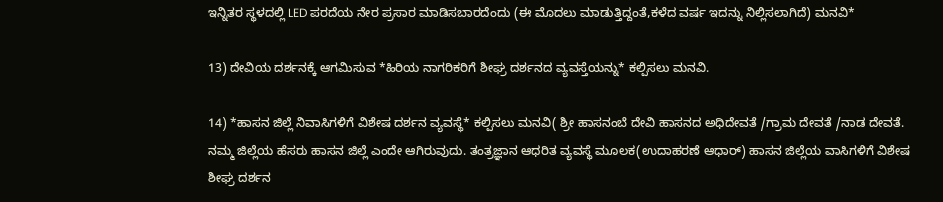ಇನ್ನಿತರ ಸ್ಥಳದಲ್ಲಿ LED ಪರದೆಯ ನೇರ ಪ್ರಸಾರ ಮಾಡಿಸಬಾರದೆಂದು (ಈ ಮೊದಲು ಮಾಡುತ್ತಿದ್ದಂತೆ,ಕಳೆದ ವರ್ಷ ಇದನ್ನು ನಿಲ್ಲಿಸಲಾಗಿದೆ) ಮನವಿ*

13) ದೇವಿಯ ದರ್ಶನಕ್ಕೆ ಆಗಮಿಸುವ *ಹಿರಿಯ ನಾಗರಿಕರಿಗೆ ಶೀಘ್ರ ದರ್ಶನದ ವ್ಯವಸ್ತೆಯನ್ನು* ಕಲ್ಪಿಸಲು ಮನವಿ.

14) *ಹಾಸನ ಜಿಲ್ಲೆ ನಿವಾಸಿಗಳಿಗೆ ವಿಶೇಷ ದರ್ಶನ ವ್ಯವಸ್ಥೆ* ಕಲ್ಪಿಸಲು ಮನವಿ( ಶ್ರೀ ಹಾಸನಂಬೆ ದೇವಿ ಹಾಸನದ ಅಧಿದೇವತೆ /ಗ್ರಾಮ ದೇವತೆ /ನಾಡ ದೇವತೆ. ನಮ್ಮ ಜಿಲ್ಲೆಯ ಹೆಸರು ಹಾಸನ ಜಿಲ್ಲೆ ಎಂದೇ ಆಗಿರುವುದು. ತಂತ್ರಜ್ಞಾನ ಆಧರಿತ ವ್ಯವಸ್ಥೆ ಮೂಲಕ(ಉದಾಹರಣೆ ಆಧಾರ್) ಹಾಸನ ಜಿಲ್ಲೆಯ ವಾಸಿಗಳಿಗೆ ವಿಶೇಷ ಶೀಘ್ರ ದರ್ಶನ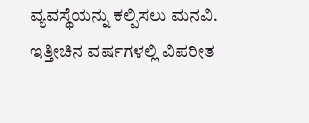ವ್ಯವಸ್ಥೆಯನ್ನು ಕಲ್ಪಿಸಲು ಮನವಿ. ಇತ್ತೀಚಿನ ವರ್ಷಗಳಲ್ಲಿ ವಿಪರೀತ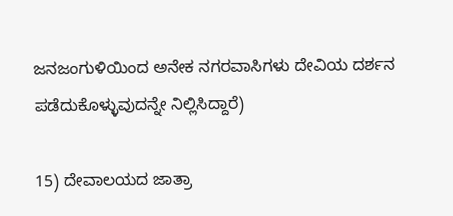ಜನಜಂಗುಳಿಯಿಂದ ಅನೇಕ ನಗರವಾಸಿಗಳು ದೇವಿಯ ದರ್ಶನ ಪಡೆದುಕೊಳ್ಳುವುದನ್ನೇ ನಿಲ್ಲಿಸಿದ್ದಾರೆ)

15) ದೇವಾಲಯದ ಜಾತ್ರಾ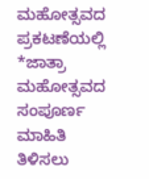ಮಹೋತ್ಸವದ ಪ್ರಕಟಣೆಯಲ್ಲಿ *ಜಾತ್ರಾ ಮಹೋತ್ಸವದ ಸಂಪೂರ್ಣ ಮಾಹಿತಿ ತಿಳಿಸಲು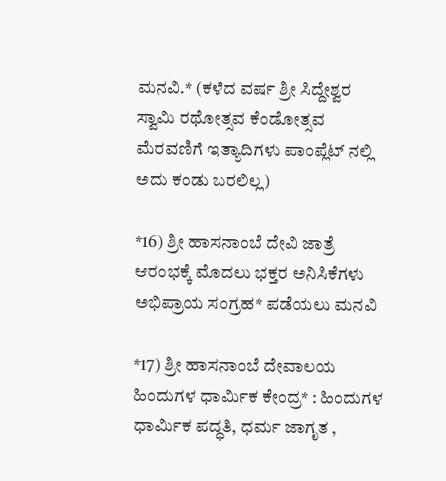ಮನವಿ.* (ಕಳೆದ ವರ್ಷ ಶ್ರೀ ಸಿದ್ದೇಶ್ವರ ಸ್ವಾಮಿ ರಥೋತ್ಸವ ಕೆಂಡೋತ್ಸವ ಮೆರವಣಿಗೆ ಇತ್ಯಾದಿಗಳು ಪಾಂಪ್ಲೆಟ್ ನಲ್ಲಿ ಅದು ಕಂಡು ಬರಲಿಲ್ಲ)

*16) ಶ್ರೀ ಹಾಸನಾಂಬೆ ದೇವಿ ಜಾತ್ರೆ ಆರಂಭಕ್ಕೆ ಮೊದಲು ಭಕ್ತರ ಅನಿಸಿಕೆಗಳು ಅಭಿಪ್ರಾಯ ಸಂಗ್ರಹ* ಪಡೆಯಲು ಮನವಿ

*17) ಶ್ರೀ ಹಾಸನಾಂಬೆ ದೇವಾಲಯ ಹಿಂದುಗಳ ಧಾರ್ಮಿಕ ಕೇಂದ್ರ* : ಹಿಂದುಗಳ ಧಾರ್ಮಿಕ ಪದ್ಧತಿ, ಧರ್ಮ ಜಾಗೃತ ,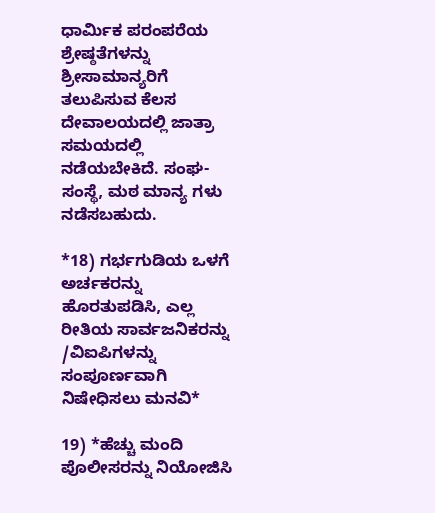ಧಾರ್ಮಿಕ ಪರಂಪರೆಯ ಶ್ರೇಷ್ಠತೆಗಳನ್ನು ಶ್ರೀಸಾಮಾನ್ಯರಿಗೆ ತಲುಪಿಸುವ ಕೆಲಸ ದೇವಾಲಯದಲ್ಲಿ ಜಾತ್ರಾ ಸಮಯದಲ್ಲಿ ನಡೆಯಬೇಕಿದೆ. ಸಂಘ-ಸಂಸ್ಥೆ, ಮಠ ಮಾನ್ಯ ಗಳು ನಡೆಸಬಹುದು.

*18) ಗರ್ಭಗುಡಿಯ ಒಳಗೆ ಅರ್ಚಕರನ್ನು ಹೊರತುಪಡಿಸಿ, ಎಲ್ಲ ರೀತಿಯ ಸಾರ್ವಜನಿಕರನ್ನು /ವಿಐಪಿಗಳನ್ನು ಸಂಪೂರ್ಣವಾಗಿ ನಿಷೇಧಿಸಲು ಮನವಿ*

19) *ಹೆಚ್ಚು ಮಂದಿ ಪೊಲೀಸರನ್ನು ನಿಯೋಜಿಸಿ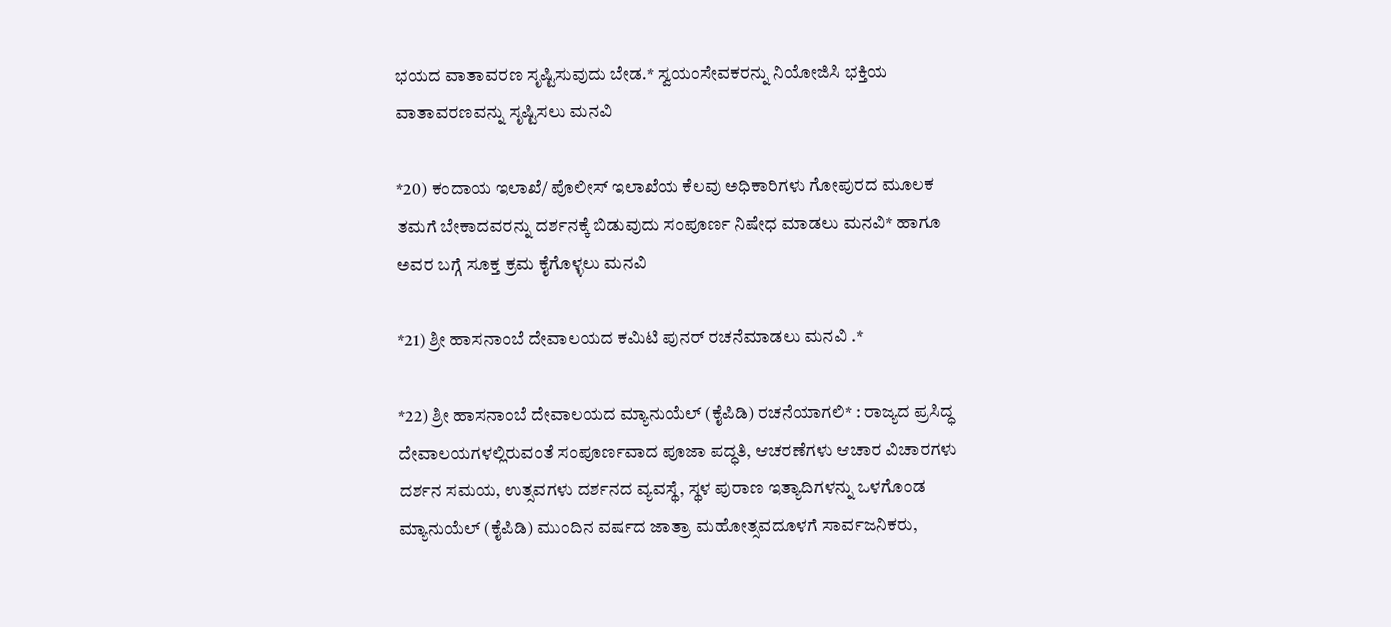ಭಯದ ವಾತಾವರಣ ಸೃಷ್ಟಿಸುವುದು ಬೇಡ.* ಸ್ವಯಂಸೇವಕರನ್ನು ನಿಯೋಜಿಸಿ ಭಕ್ತಿಯ ವಾತಾವರಣವನ್ನು ಸೃಷ್ಟಿಸಲು ಮನವಿ

*20) ಕಂದಾಯ ಇಲಾಖೆ/ ಪೊಲೀಸ್ ಇಲಾಖೆಯ ಕೆಲವು ಅಧಿಕಾರಿಗಳು ಗೋಪುರದ ಮೂಲಕ ತಮಗೆ ಬೇಕಾದವರನ್ನು ದರ್ಶನಕ್ಕೆ ಬಿಡುವುದು ಸಂಪೂರ್ಣ ನಿಷೇಧ ಮಾಡಲು ಮನವಿ* ಹಾಗೂ ಅವರ ಬಗ್ಗೆ ಸೂಕ್ತ ಕ್ರಮ ಕೈಗೊಳ್ಳಲು ಮನವಿ

*21) ಶ್ರೀ ಹಾಸನಾಂಬೆ ದೇವಾಲಯದ ಕಮಿಟಿ ಪುನರ್ ರಚನೆಮಾಡಲು ಮನವಿ .*

*22) ಶ್ರೀ ಹಾಸನಾಂಬೆ ದೇವಾಲಯದ ಮ್ಯಾನುಯೆಲ್ (ಕೈಪಿಡಿ) ರಚನೆಯಾಗಲಿ* : ರಾಜ್ಯದ ಪ್ರಸಿದ್ಧ ದೇವಾಲಯಗಳಲ್ಲಿರುವಂತೆ ಸಂಪೂರ್ಣವಾದ ಪೂಜಾ ಪದ್ಧತಿ, ಆಚರಣೆಗಳು ಆಚಾರ ವಿಚಾರಗಳು ದರ್ಶನ ಸಮಯ, ಉತ್ಸವಗಳು ದರ್ಶನದ ವ್ಯವಸ್ಥೆ, ಸ್ಥಳ ಪುರಾಣ ಇತ್ಯಾದಿಗಳನ್ನು ಒಳಗೊಂಡ ಮ್ಯಾನುಯೆಲ್ (ಕೈಪಿಡಿ) ಮುಂದಿನ ವರ್ಷದ ಜಾತ್ರಾ ಮಹೋತ್ಸವದೂಳಗೆ ಸಾರ್ವಜನಿಕರು,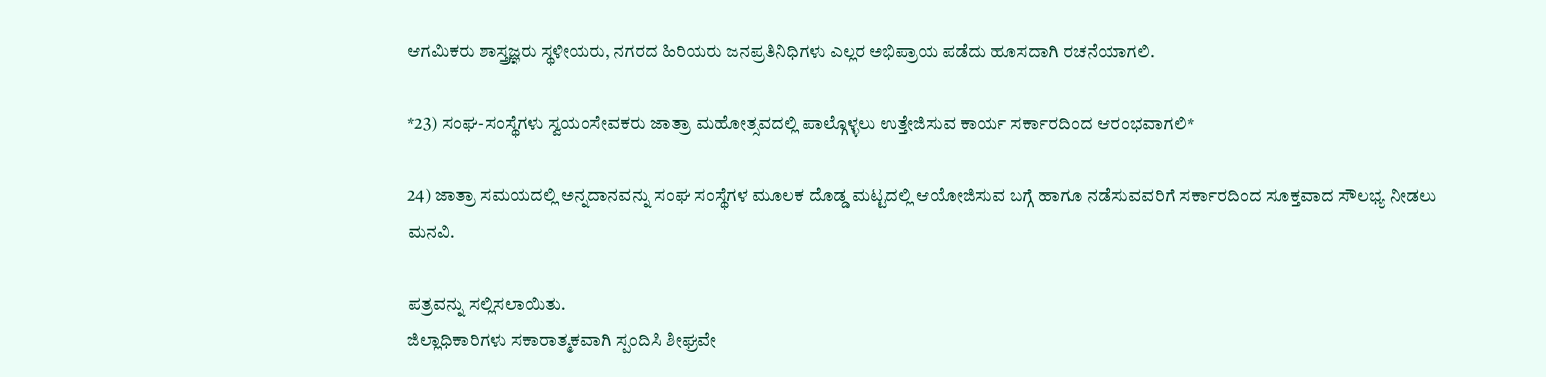ಆಗಮಿಕರು ಶಾಸ್ತ್ರಜ್ಞರು ಸ್ಥಳೀಯರು, ನಗರದ ಹಿರಿಯರು ಜನಪ್ರತಿನಿಧಿಗಳು ಎಲ್ಲರ ಅಭಿಪ್ರಾಯ ಪಡೆದು ಹೂಸದಾಗಿ ರಚನೆಯಾಗಲಿ.

*23) ಸಂಘ-ಸಂಸ್ಥೆಗಳು ಸ್ವಯಂಸೇವಕರು ಜಾತ್ರಾ ಮಹೋತ್ಸವದಲ್ಲಿ ಪಾಲ್ಗೊಳ್ಳಲು ಉತ್ತೇಜಿಸುವ ಕಾರ್ಯ ಸರ್ಕಾರದಿಂದ ಆರಂಭವಾಗಲಿ*

24) ಜಾತ್ರಾ ಸಮಯದಲ್ಲಿ ಅನ್ನದಾನವನ್ನು ಸಂಘ ಸಂಸ್ಥೆಗಳ ಮೂಲಕ ದೊಡ್ಡ ಮಟ್ಟದಲ್ಲಿ ಆಯೋಜಿಸುವ ಬಗ್ಗೆ ಹಾಗೂ ನಡೆಸುವವರಿಗೆ ಸರ್ಕಾರದಿಂದ ಸೂಕ್ತವಾದ ಸೌಲಭ್ಯ ನೀಡಲು ಮನವಿ.

ಪತ್ರವನ್ನು ಸಲ್ಲಿಸಲಾಯಿತು.
ಜಿಲ್ಲಾಧಿಕಾರಿಗಳು ಸಕಾರಾತ್ಮಕವಾಗಿ ಸ್ಪಂದಿಸಿ ಶೀಘ್ರವೇ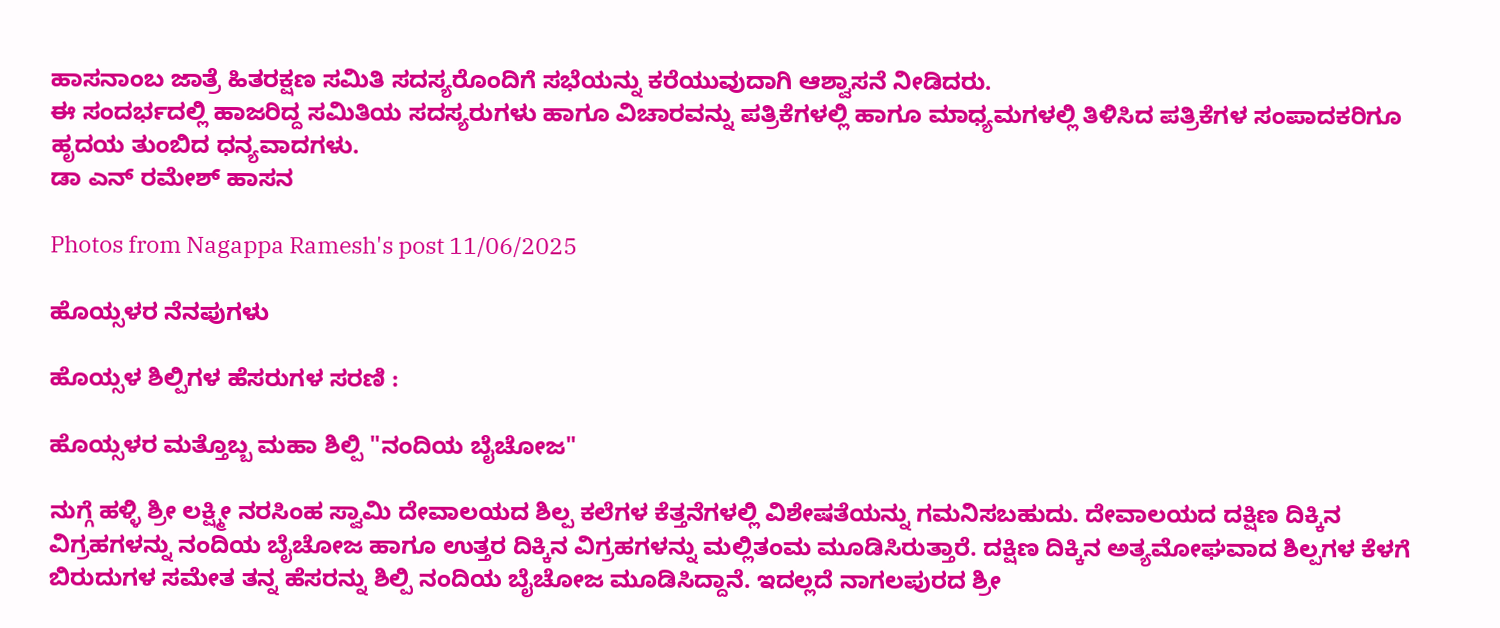ಹಾಸನಾಂಬ ಜಾತ್ರೆ ಹಿತರಕ್ಷಣ ಸಮಿತಿ ಸದಸ್ಯರೊಂದಿಗೆ ಸಭೆಯನ್ನು ಕರೆಯುವುದಾಗಿ ಆಶ್ವಾಸನೆ ನೀಡಿದರು.
ಈ ಸಂದರ್ಭದಲ್ಲಿ ಹಾಜರಿದ್ದ ಸಮಿತಿಯ ಸದಸ್ಯರುಗಳು ಹಾಗೂ ವಿಚಾರವನ್ನು ಪತ್ರಿಕೆಗಳಲ್ಲಿ ಹಾಗೂ ಮಾಧ್ಯಮಗಳಲ್ಲಿ ತಿಳಿಸಿದ ಪತ್ರಿಕೆಗಳ ಸಂಪಾದಕರಿಗೂ ಹೃದಯ ತುಂಬಿದ ಧನ್ಯವಾದಗಳು.
ಡಾ ಎನ್ ರಮೇಶ್ ಹಾಸನ

Photos from Nagappa Ramesh's post 11/06/2025

ಹೊಯ್ಸಳರ ನೆನಪುಗಳು

ಹೊಯ್ಸಳ ಶಿಲ್ಪಿಗಳ ಹೆಸರುಗಳ ಸರಣಿ :

ಹೊಯ್ಸಳರ ಮತ್ತೊಬ್ಬ ಮಹಾ ಶಿಲ್ಪಿ "ನಂದಿಯ ಬೈಚೋಜ"

ನುಗ್ಗೆ ಹಳ್ಳಿ ಶ್ರೀ ಲಕ್ಷ್ಮೀ ನರಸಿಂಹ ಸ್ವಾಮಿ ದೇವಾಲಯದ ಶಿಲ್ಪ ಕಲೆಗಳ ಕೆತ್ತನೆಗಳಲ್ಲಿ ವಿಶೇಷತೆಯನ್ನು ಗಮನಿಸಬಹುದು. ದೇವಾಲಯದ ದಕ್ಷಿಣ ದಿಕ್ಕಿನ ವಿಗ್ರಹಗಳನ್ನು ನಂದಿಯ ಬೈಚೋಜ ಹಾಗೂ ಉತ್ತರ ದಿಕ್ಕಿನ ವಿಗ್ರಹಗಳನ್ನು ಮಲ್ಲಿತಂಮ ಮೂಡಿಸಿರುತ್ತಾರೆ. ದಕ್ಷಿಣ ದಿಕ್ಕಿನ ಅತ್ಯಮೋಘವಾದ ಶಿಲ್ಪಗಳ ಕೆಳಗೆ ಬಿರುದುಗಳ ಸಮೇತ ತನ್ನ ಹೆಸರನ್ನು ಶಿಲ್ಪಿ ನಂದಿಯ ಬೈಚೋಜ ಮೂಡಿಸಿದ್ದಾನೆ. ಇದಲ್ಲದೆ ನಾಗಲಪುರದ ಶ್ರೀ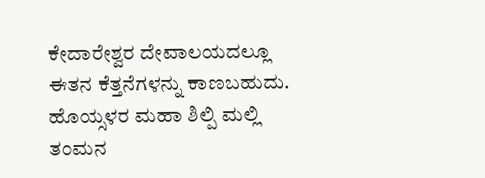ಕೇದಾರೇಶ್ವರ ದೇವಾಲಯದಲ್ಲೂ ಈತನ ಕೆತ್ತನೆಗಳನ್ನು ಕಾಣಬಹುದು.
ಹೊಯ್ಸಳರ ಮಹಾ ಶಿಲ್ಪಿ ಮಲ್ಲಿ ತಂಮನ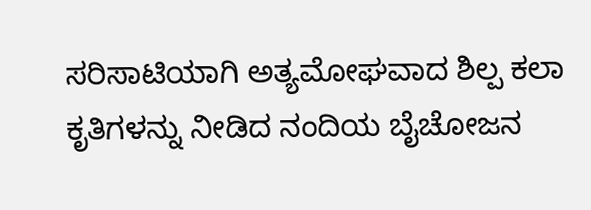ಸರಿಸಾಟಿಯಾಗಿ ಅತ್ಯಮೋಘವಾದ ಶಿಲ್ಪ ಕಲಾ ಕೃತಿಗಳನ್ನು ನೀಡಿದ ನಂದಿಯ ಬೈಚೋಜನ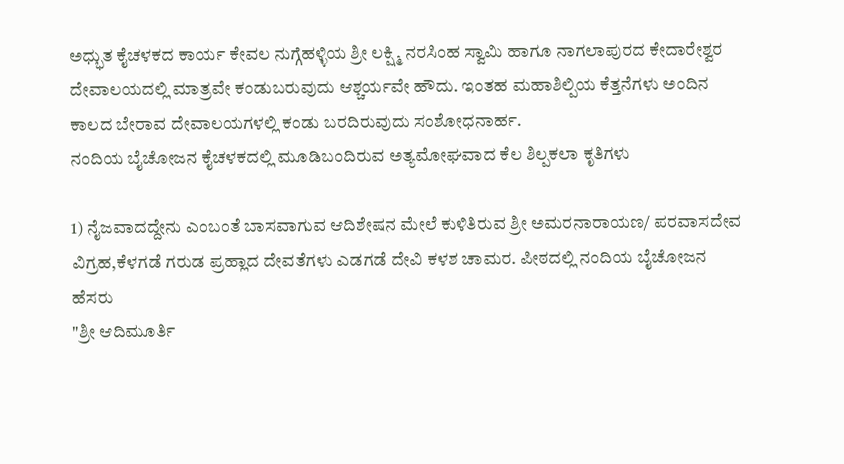ಅಧ್ಭುತ ಕೈಚಳಕದ ಕಾರ್ಯ ಕೇವಲ ನುಗ್ಗೆಹಳ್ಳಿಯ ಶ್ರೀ ಲಕ್ಷ್ಮಿ ನರಸಿಂಹ ಸ್ವಾಮಿ ಹಾಗೂ ನಾಗಲಾಪುರದ ಕೇದಾರೇಶ್ವರ ದೇವಾಲಯದಲ್ಲಿ ಮಾತ್ರವೇ ಕಂಡುಬರುವುದು ಆಶ್ಚರ್ಯವೇ ಹೌದು. ಇಂತಹ ಮಹಾಶಿಲ್ಪಿಯ ಕೆತ್ತನೆಗಳು ಅಂದಿನ ಕಾಲದ ಬೇರಾವ ದೇವಾಲಯಗಳಲ್ಲಿ ಕಂಡು ಬರದಿರುವುದು ಸಂಶೋಧನಾರ್ಹ.
ನಂದಿಯ ಬೈಚೋಜನ ಕೈಚಳಕದಲ್ಲಿ ಮೂಡಿಬಂದಿರುವ ಅತ್ಯಮೋಘವಾದ ಕೆಲ ಶಿಲ್ಪಕಲಾ ಕೃತಿಗಳು

1) ನೈಜವಾದದ್ದೇನು ಎಂಬಂತೆ ಬಾಸವಾಗುವ ಆದಿಶೇಷನ ಮೇಲೆ ಕುಳಿತಿರುವ ಶ್ರೀ ಅಮರನಾರಾಯಣ/ ಪರವಾಸದೇವ ವಿಗ್ರಹ,ಕೆಳಗಡೆ ಗರುಡ ಪ್ರಹ್ಲಾದ ದೇವತೆಗಳು ಎಡಗಡೆ ದೇವಿ ಕಳಶ ಚಾಮರ. ಪೀಠದಲ್ಲಿ ನಂದಿಯ ಬೈಚೋಜನ ಹೆಸರು
"ಶ್ರೀ ಆದಿಮೂರ್ತಿ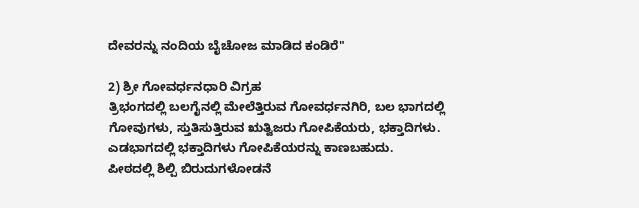ದೇವರನ್ನು ನಂದಿಯ ಬೈಚೋಜ ಮಾಡಿದ ಕಂಡಿರೆ"

2) ಶ್ರೀ ಗೋವರ್ಧನಧಾರಿ ವಿಗ್ರಹ
ತ್ರಿಭಂಗದಲ್ಲಿ ಬಲಗೈನಲ್ಲಿ ಮೇಲೆತ್ತಿರುವ ಗೋವರ್ಧನಗಿರಿ, ಬಲ ಭಾಗದಲ್ಲಿ ಗೋವುಗಳು, ಸ್ತುತಿಸುತ್ತಿರುವ ಋತ್ವಿಜರು ಗೋಪಿಕೆಯರು, ಭಕ್ತಾದಿಗಳು. ಎಡಭಾಗದಲ್ಲಿ ಭಕ್ತಾದಿಗಳು ಗೋಪಿಕೆಯರನ್ನು ಕಾಣಬಹುದು.
ಪೀಠದಲ್ಲಿ ಶಿಲ್ಪಿ ಬಿರುದುಗಳೋಡನೆ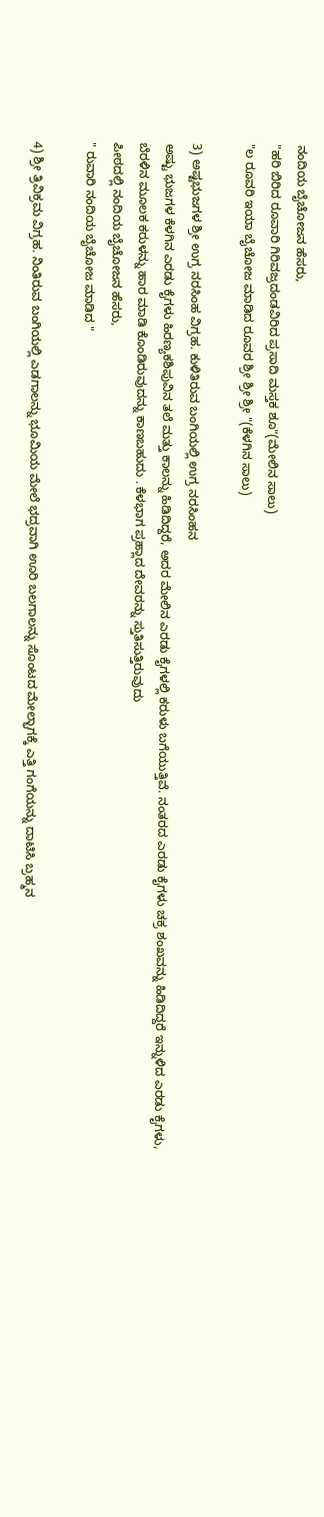ನಂದಿಯ ಬೈಚೋಜನ ಹೆಸರು,
"ಹರಿ ಬಿರಿದ ರೂವಾರಿ ಗಿರಿವಜ್ರದಂಡವಿರಿದ ಪ್ರಸಾದಿ ಮಸ್ತಕ ಶೂ"(ಮೇಲಿನ ಸಾಲು)
"ಲ ರೂವರಿ ಇಯಾ ಬೈಚೋಜ ಮಾಡಿದ ರೂವರ ಶ್ರೀ ಶ್ರೀ ಶ್ರೀ "(ಕೆಳಗಿನ ಸಾಲು)

3) ಅಷ್ಟಭುಜಗಳ ಶ್ರೀ ಉಗ್ರ ನರಸಿಂಹ ವಿಗ್ರಹ. ಕುಳಿತಿರುವ ಬಂಗಿಯಲ್ಲಿ ಉಗ್ರ ನರಸಿಂಹನ
ಅಷ್ಟು ಭುಜಗಳ ಕೆಳಗಿನ ಎರಡು ಕೈಗಳು ಹಿರಣ್ಯಕಶಿಪುವಿನ ತಲೆ ಮತ್ತು ಕಾಲನ್ನು ಹಿಡಿದಿದ್ದರೆ, ಅದರ ಮೇಲಿನ ಎರಡು ಕೈಗಳಲ್ಲಿ ಕರುಳು ಬಗೆಯುತ್ತಿವೆ. ನಂತರದ ಎರಡು ಕೈಗಳು ಚಕ್ರ ಶಂಖವನ್ನು ಹಿಡಿದಿದ್ದರೆ ಇನ್ನುಳಿದ ಎರಡು ಕೈಗಳು, ಬೆರಳಿನ ಮೂಲಕ ಕರುಳನ್ನು ಹಾರ ಮಾಡಿ ಕೊಂಡಿರುವುದನ್ನು ಕಾಣಬಹುದು . ಕೆಳಭಾಗ ಪ್ರಹ್ಲಾದ ದೇವರನ್ನು ಸ್ತುತಿಸುತ್ತಿರುವುದು
ಪೀಠದಲ್ಲಿ ನಂದಿಯ ಬೈಚೋಜನ ಹೆಸರು,
" ರುವಾರಿ ನಂದಿಯ ಬೈಚೋಜ ಮಾಡಿದ "

4) ಶ್ರೀ ತ್ರಿವಿಕ್ರಮ ವಿಗ್ರಹ. ನಿಂತಿರುವ ಬಂಗಿಯಲ್ಲಿ ಎಡಗಾಲನ್ನು ಭೂಮಿಯ ಮೇಲೆ ಭದ್ರವಾಗಿ ಊರಿ ಬಲಗಾಲನ್ನು ಸೊಂಟದ ಮೇಲ್ಭಾಗಕ್ಕೆ ಎತ್ತಿ ಗಂಗೆಯನ್ನು ದಾಟಿಸಿ ಬ್ರಹ್ಮನ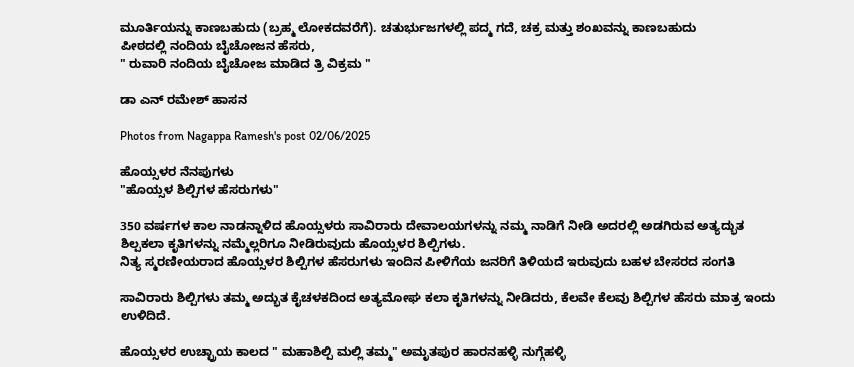ಮೂರ್ತಿಯನ್ನು ಕಾಣಬಹುದು (ಬ್ರಹ್ಮ ಲೋಕದವರೆಗೆ). ಚತುರ್ಭುಜಗಳಲ್ಲಿ ಪದ್ಮ ಗದೆ, ಚಕ್ರ ಮತ್ತು ಶಂಖವನ್ನು ಕಾಣಬಹುದು
ಪೀಠದಲ್ಲಿ ನಂದಿಯ ಬೈಚೋಜನ ಹೆಸರು,
" ರುವಾರಿ ನಂದಿಯ ಬೈಚೋಜ ಮಾಡಿದ ತ್ರಿ ವಿಕ್ರಮ "

ಡಾ ಎನ್ ರಮೇಶ್ ಹಾಸನ

Photos from Nagappa Ramesh's post 02/06/2025

ಹೊಯ್ಸಳರ ನೆನಪುಗಳು
"ಹೊಯ್ಸಳ ಶಿಲ್ಪಿಗಳ ಹೆಸರುಗಳು"

350 ವರ್ಷಗಳ ಕಾಲ ನಾಡನ್ನಾಳಿದ ಹೊಯ್ಸಳರು ಸಾವಿರಾರು ದೇವಾಲಯಗಳನ್ನು ನಮ್ಮ ನಾಡಿಗೆ ನೀಡಿ ಅದರಲ್ಲಿ ಅಡಗಿರುವ ಅತ್ಯದ್ಭುತ ಶಿಲ್ಪಕಲಾ ಕೃತಿಗಳನ್ನು ನಮ್ಮೆಲ್ಲರಿಗೂ ನೀಡಿರುವುದು ಹೊಯ್ಸಳರ ಶಿಲ್ಪಿಗಳು.
ನಿತ್ಯ ಸ್ಮರಣೀಯರಾದ ಹೊಯ್ಸಳರ ಶಿಲ್ಪಿಗಳ ಹೆಸರುಗಳು ಇಂದಿನ ಪೀಳಿಗೆಯ ಜನರಿಗೆ ತಿಳಿಯದೆ ಇರುವುದು ಬಹಳ ಬೇಸರದ ಸಂಗತಿ

ಸಾವಿರಾರು ಶಿಲ್ಪಿಗಳು ತಮ್ಮ ಅದ್ಭುತ ಕೈಚಳಕದಿಂದ ಅತ್ಯಮೋಘ ಕಲಾ ಕೃತಿಗಳನ್ನು ನೀಡಿದರು, ಕೆಲವೇ ಕೆಲವು ಶಿಲ್ಪಿಗಳ ಹೆಸರು ಮಾತ್ರ ಇಂದು ಉಳಿದಿದೆ.

ಹೊಯ್ಸಳರ ಉಚ್ಛ್ರಾಯ ಕಾಲದ " ಮಹಾಶಿಲ್ಪಿ ಮಲ್ಲಿ ತಮ್ಮ" ಅಮೃತಪುರ ಹಾರನಹಳ್ಳಿ ನುಗ್ಗೆಹಳ್ಳಿ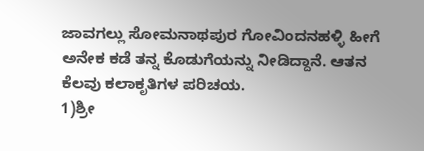ಜಾವಗಲ್ಲು ಸೋಮನಾಥಪುರ ಗೋವಿಂದನಹಳ್ಳಿ ಹೀಗೆ ಅನೇಕ ಕಡೆ ತನ್ನ ಕೊಡುಗೆಯನ್ನು ನೀಡಿದ್ದಾನೆ. ಆತನ ಕೆಲವು ಕಲಾಕೃತಿಗಳ ಪರಿಚಯ.
1)ಶ್ರೀ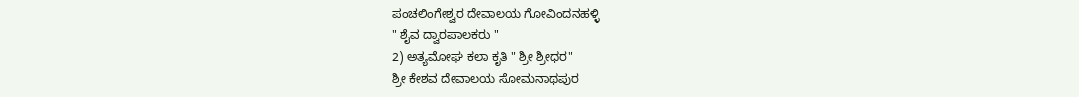ಪಂಚಲಿಂಗೇಶ್ವರ ದೇವಾಲಯ ಗೋವಿಂದನಹಳ್ಳಿ
" ಶೈವ ದ್ವಾರಪಾಲಕರು "
2) ಅತ್ಯಮೋಘ ಕಲಾ ಕೃತಿ " ಶ್ರೀ ಶ್ರೀಧರ"
ಶ್ರೀ ಕೇಶವ ದೇವಾಲಯ ಸೋಮನಾಥಪುರ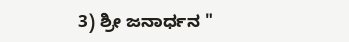3) ಶ್ರೀ ಜನಾರ್ಧನ "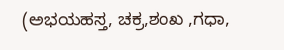(ಅಭಯಹಸ್ತ, ಚಕ್ರ,ಶಂಖ ,ಗಧಾ,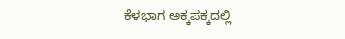ಕೆಳಭಾಗ ಅಕ್ಕಪಕ್ಕದಲ್ಲಿ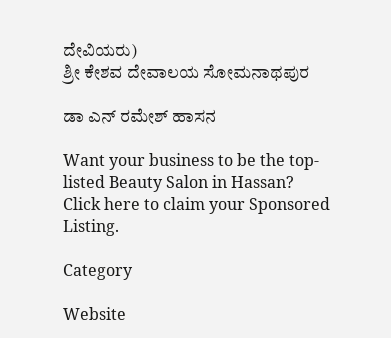ದೇವಿಯರು)
ಶ್ರೀ ಕೇಶವ ದೇವಾಲಯ ಸೋಮನಾಥಪುರ

ಡಾ ಎನ್ ರಮೇಶ್ ಹಾಸನ

Want your business to be the top-listed Beauty Salon in Hassan?
Click here to claim your Sponsored Listing.

Category

Website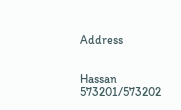Address


Hassan
573201/573202